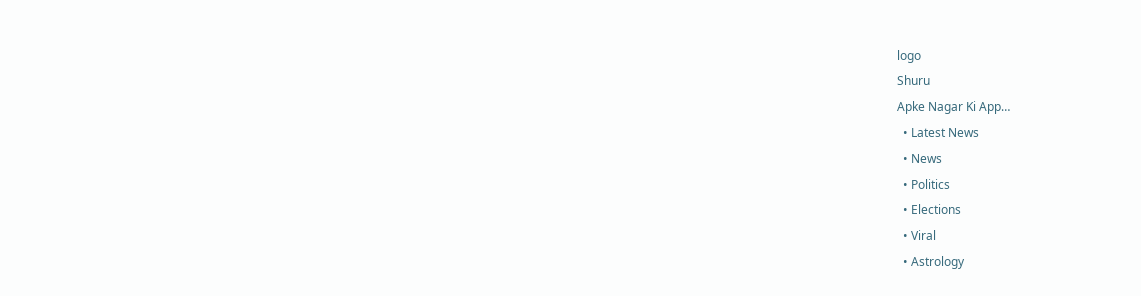logo
Shuru
Apke Nagar Ki App…
  • Latest News
  • News
  • Politics
  • Elections
  • Viral
  • Astrology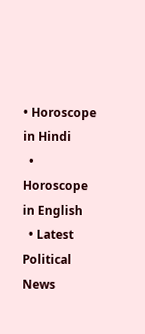• Horoscope in Hindi
  • Horoscope in English
  • Latest Political News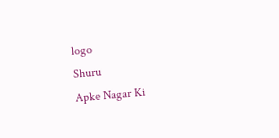logo
Shuru
Apke Nagar Ki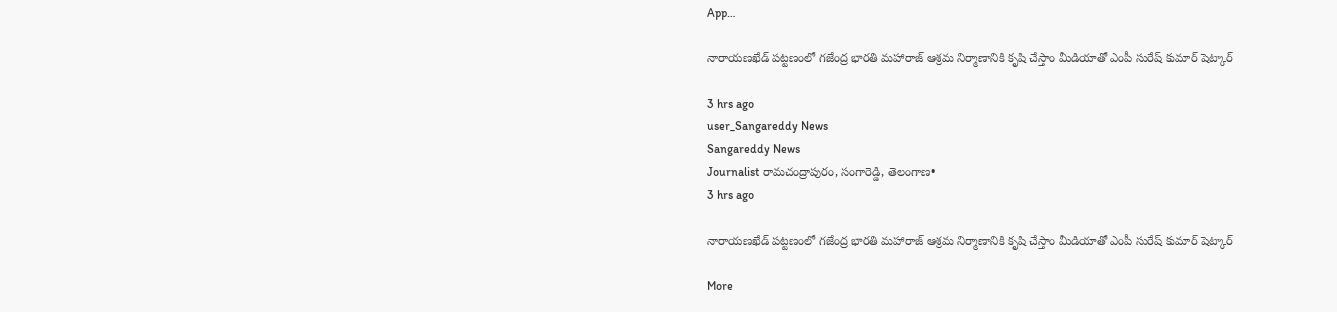App…

నారాయణఖేడ్ పట్టణంలో గజేంద్ర భారతి మహారాజ్ ఆశ్రమ నిర్మాణానికి కృషి చేస్తాం మీడియాతో ఎంపీ సురేష్ కుమార్ షెట్కార్

3 hrs ago
user_Sangareddy News
Sangareddy News
Journalist రామచంద్రాపురం, సంగారెడ్డి, తెలంగాణ•
3 hrs ago

నారాయణఖేడ్ పట్టణంలో గజేంద్ర భారతి మహారాజ్ ఆశ్రమ నిర్మాణానికి కృషి చేస్తాం మీడియాతో ఎంపీ సురేష్ కుమార్ షెట్కార్

More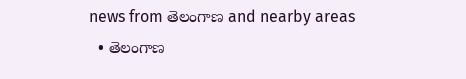news from తెలంగాణ and nearby areas
  • తెలంగాణ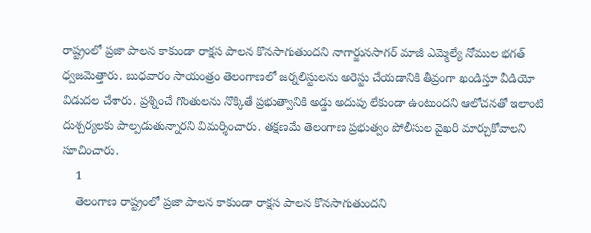రాష్ట్రంలో ప్రజా పాలన కాకుండా రాక్షస పాలన కొనసాగుతుందని నాగార్జునసాగర్ మాజీ ఎమ్మెల్యే నోముల భగత్ ధ్వజమెత్తారు. బుధవారం సాయంత్రం తెలంగాణలో జర్నలిస్టులను అరెస్టు చేయడానికి తీవ్రంగా ఖండిస్తూ వీడియో విడుదల చేశారు. ప్రశ్నించే గొంతులను నొక్కితే ప్రభుత్వానికి అడ్డు అదుపు లేకుండా ఉంటుందని ఆలోచనతో ఇలాంటి దుశ్చర్యలకు పాల్పడుతున్నారని విమర్శించారు. తక్షణమే తెలంగాణ ప్రభుత్వం పోలీసుల వైఖరి మార్చుకోవాలని సూచించారు.
    1
    తెలంగాణ రాష్ట్రంలో ప్రజా పాలన కాకుండా రాక్షస పాలన కొనసాగుతుందని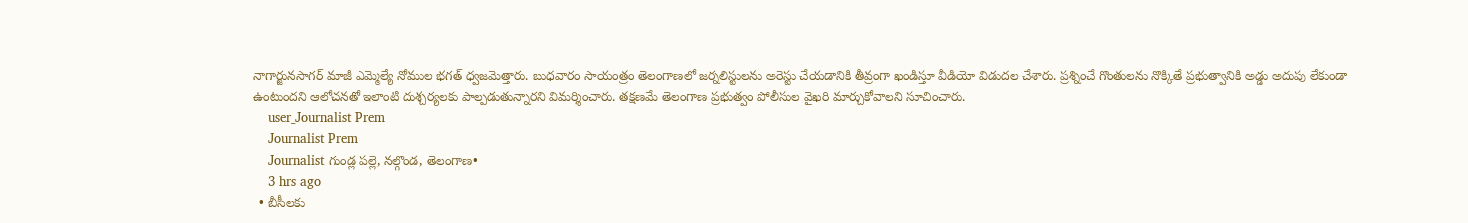నాగార్జునసాగర్ మాజీ ఎమ్మెల్యే నోముల భగత్ ధ్వజమెత్తారు. బుధవారం సాయంత్రం తెలంగాణలో జర్నలిస్టులను అరెస్టు చేయడానికి తీవ్రంగా ఖండిస్తూ వీడియో విడుదల చేశారు. ప్రశ్నించే గొంతులను నొక్కితే ప్రభుత్వానికి అడ్డు అదుపు లేకుండా ఉంటుందని ఆలోచనతో ఇలాంటి దుశ్చర్యలకు పాల్పడుతున్నారని విమర్శించారు. తక్షణమే తెలంగాణ ప్రభుత్వం పోలీసుల వైఖరి మార్చుకోవాలని సూచించారు.
    user_Journalist Prem
    Journalist Prem
    Journalist గుండ్ల పల్లె, నల్గొండ, తెలంగాణ•
    3 hrs ago
  • బీసీలకు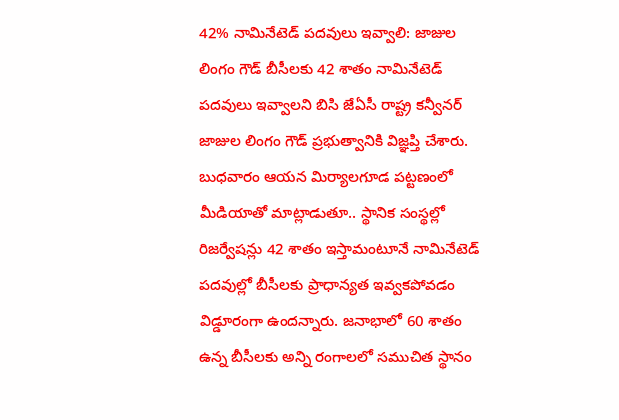42% నామినేటెడ్ పదవులు ఇవ్వాలి: జాజుల లింగం గౌడ్ బీసీలకు 42 శాతం నామినేటెడ్ పదవులు ఇవ్వాలని బిసి జేఏసీ రాష్ట్ర కన్వీనర్ జాజుల లింగం గౌడ్ ప్రభుత్వానికి విజ్ఞప్తి చేశారు. బుధవారం ఆయన మిర్యాలగూడ పట్టణంలో మీడియాతో మాట్లాడుతూ.. స్థానిక సంస్థల్లో రిజర్వేషన్లు 42 శాతం ఇస్తామంటూనే నామినేటెడ్ పదవుల్లో బీసీలకు ప్రాధాన్యత ఇవ్వకపోవడం విడ్డూరంగా ఉందన్నారు. జనాభాలో 60 శాతం ఉన్న బీసీలకు అన్ని రంగాలలో సముచిత స్థానం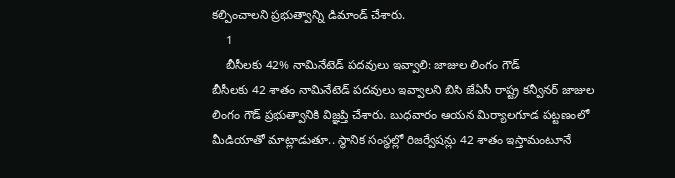కల్పించాలని ప్రభుత్వాన్ని డిమాండ్ చేశారు.
    1
    బీసీలకు 42% నామినేటెడ్ పదవులు ఇవ్వాలి: జాజుల లింగం గౌడ్
బీసీలకు 42 శాతం నామినేటెడ్ పదవులు ఇవ్వాలని బిసి జేఏసీ రాష్ట్ర కన్వీనర్ జాజుల లింగం గౌడ్ ప్రభుత్వానికి విజ్ఞప్తి చేశారు. బుధవారం ఆయన మిర్యాలగూడ పట్టణంలో మీడియాతో మాట్లాడుతూ.. స్థానిక సంస్థల్లో రిజర్వేషన్లు 42 శాతం ఇస్తామంటూనే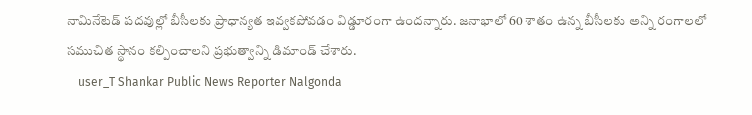నామినేటెడ్ పదవుల్లో బీసీలకు ప్రాధాన్యత ఇవ్వకపోవడం విడ్డూరంగా ఉందన్నారు. జనాభాలో 60 శాతం ఉన్న బీసీలకు అన్ని రంగాలలో సముచిత స్థానం కల్పించాలని ప్రభుత్వాన్ని డిమాండ్ చేశారు.
    user_T Shankar Public News Reporter Nalgonda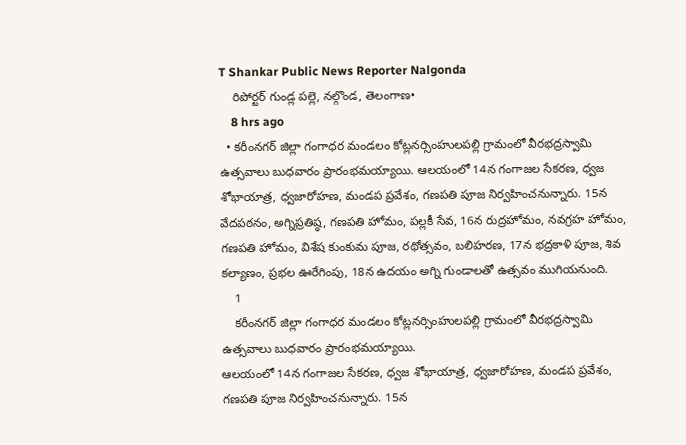T Shankar Public News Reporter Nalgonda
    రిపోర్టర్ గుండ్ల పల్లె, నల్గొండ, తెలంగాణ•
    8 hrs ago
  • కరీంనగర్ జిల్లా గంగాధర మండలం కోట్లనర్సింహులపల్లి గ్రామంలో వీరభద్రస్వామి ఉత్సవాలు బుధవారం ప్రారంభమయ్యాయి. ఆలయంలో 14న గంగాజల సేకరణ, ధ్వజ శోభాయాత్ర, ధ్వజారోహణ, మండప ప్రవేశం, గణపతి పూజ నిర్వహించనున్నారు. 15న వేదపఠనం, అగ్నిప్రతిష్ఠ, గణపతి హోమం, పల్లకీ సేవ, 16న రుద్రహోమం, నవగ్రహ హోమం, గణపతి హోమం, విశేష కుంకుమ పూజ, రథోత్సవం, బలిహరణ, 17న భద్రకాళి పూజ, శివ కల్యాణం, ప్రభల ఊరేగింపు, 18న ఉదయం అగ్ని గుండాలతో ఉత్సవం ముగియనుంది.
    1
    కరీంనగర్ జిల్లా గంగాధర మండలం కోట్లనర్సింహులపల్లి గ్రామంలో వీరభద్రస్వామి ఉత్సవాలు బుధవారం ప్రారంభమయ్యాయి.
ఆలయంలో 14న గంగాజల సేకరణ, ధ్వజ శోభాయాత్ర, ధ్వజారోహణ, మండప ప్రవేశం, గణపతి పూజ నిర్వహించనున్నారు. 15న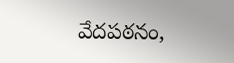వేదపఠనం,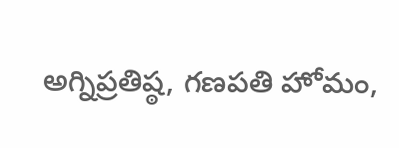అగ్నిప్రతిష్ఠ, గణపతి హోమం,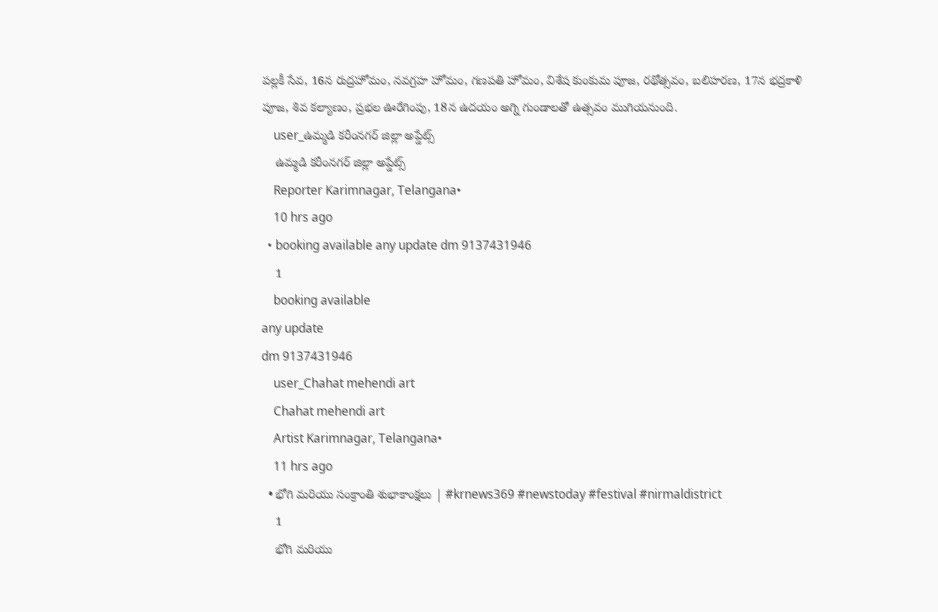పల్లకీ సేవ, 16న రుద్రహోమం, నవగ్రహ హోమం, గణపతి హోమం, విశేష కుంకుమ పూజ, రథోత్సవం, బలిహరణ, 17న భద్రకాళి పూజ, శివ కల్యాణం, ప్రభల ఊరేగింపు, 18న ఉదయం అగ్ని గుండాలతో ఉత్సవం ముగియనుంది.
    user_ఉమ్మడి కరీంనగర్ జిల్లా అప్డేట్స్
    ఉమ్మడి కరీంనగర్ జిల్లా అప్డేట్స్
    Reporter Karimnagar, Telangana•
    10 hrs ago
  • booking available any update dm 9137431946
    1
    booking available
any update
dm 9137431946
    user_Chahat mehendi art
    Chahat mehendi art
    Artist Karimnagar, Telangana•
    11 hrs ago
  • భోగి మరియు సంక్రాంతి శుభాకాంక్షలు | #krnews369 #newstoday #festival #nirmaldistrict
    1
    భోగి మరియు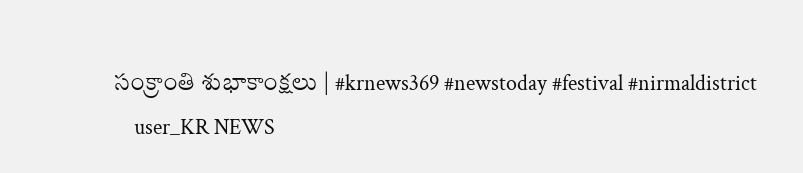సంక్రాంతి శుభాకాంక్షలు | #krnews369 #newstoday #festival #nirmaldistrict
    user_KR NEWS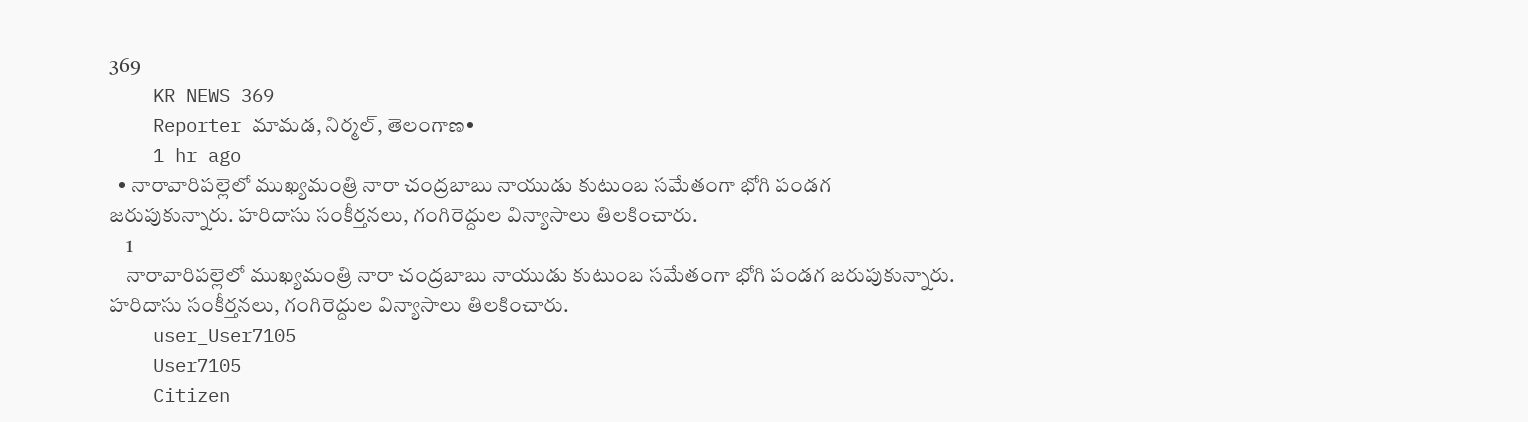369
    KR NEWS 369
    Reporter మామడ, నిర్మల్, తెలంగాణ•
    1 hr ago
  • నారావారిపల్లెలో ముఖ్యమంత్రి నారా చంద్రబాబు నాయుడు కుటుంబ సమేతంగా భోగి పండగ జరుపుకున్నారు. హరిదాసు సంకీర్తనలు, గంగిరెద్దుల విన్యాసాలు తిలకించారు.
    1
    నారావారిపల్లెలో ముఖ్యమంత్రి నారా చంద్రబాబు నాయుడు కుటుంబ సమేతంగా భోగి పండగ జరుపుకున్నారు. హరిదాసు సంకీర్తనలు, గంగిరెద్దుల విన్యాసాలు తిలకించారు.
    user_User7105
    User7105
    Citizen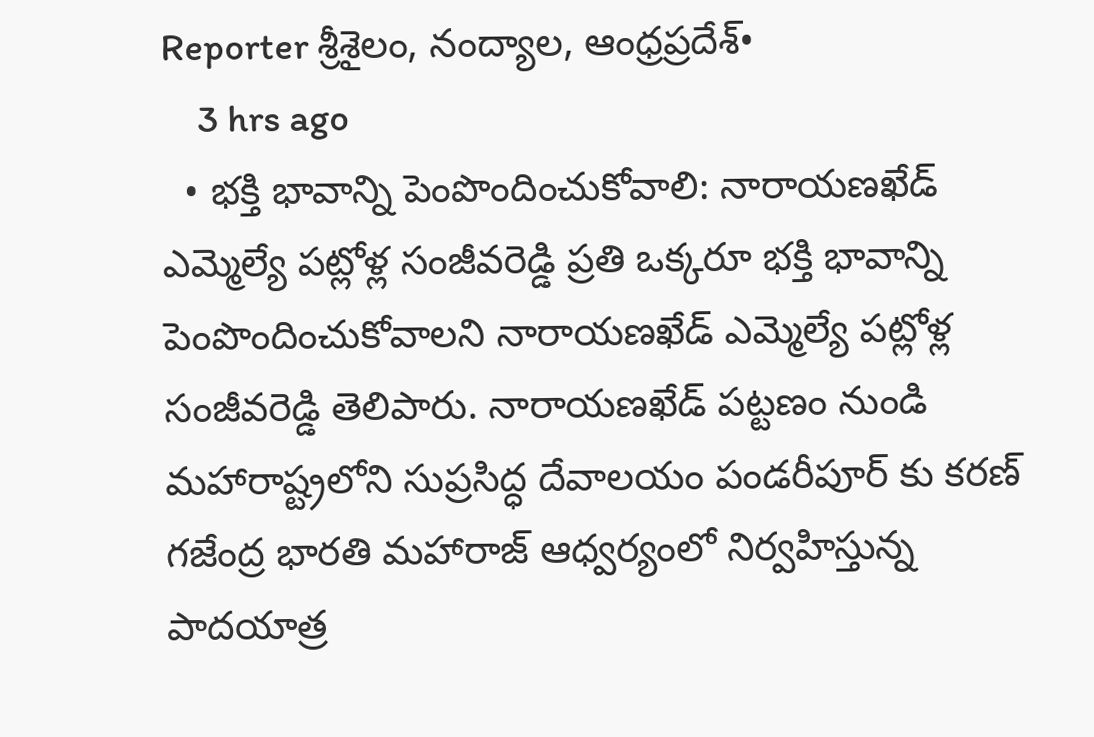Reporter శ్రీశైలం, నంద్యాల, ఆంధ్రప్రదేశ్•
    3 hrs ago
  • భక్తి భావాన్ని పెంపొందించుకోవాలి: నారాయణఖేడ్ ఎమ్మెల్యే పట్లోళ్ల సంజీవరెడ్డి ప్రతి ఒక్కరూ భక్తి భావాన్ని పెంపొందించుకోవాలని నారాయణఖేడ్ ఎమ్మెల్యే పట్లోళ్ల సంజీవరెడ్డి తెలిపారు. నారాయణఖేడ్ పట్టణం నుండి మహారాష్ట్రలోని సుప్రసిద్ధ దేవాలయం పండరీపూర్ కు కరణ్ గజేంద్ర భారతి మహారాజ్ ఆధ్వర్యంలో నిర్వహిస్తున్న పాదయాత్ర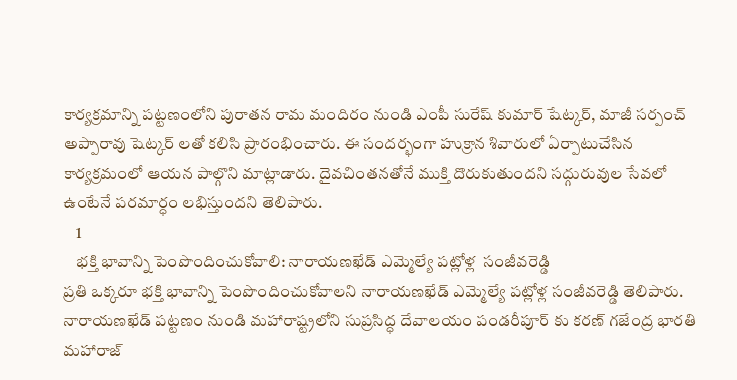కార్యక్రమాన్ని పట్టణంలోని పురాతన రామ మందిరం నుండి ఎంపీ సురేష్ కుమార్ షేట్కర్, మాజీ సర్పంచ్ అప్పారావు షెట్కర్ లతో కలిసి ప్రారంభించారు. ఈ సందర్భంగా హుక్రాన శివారులో ఏర్పాటుచేసిన కార్యక్రమంలో ఆయన పాల్గొని మాట్లాడారు. దైవచింతనతోనే ముక్తి దొరుకుతుందని సద్గురువుల సేవలో ఉంటేనే పరమార్ధం లభిస్తుందని తెలిపారు.
    1
    భక్తి భావాన్ని పెంపొందించుకోవాలి: నారాయణఖేడ్ ఎమ్మెల్యే పట్లోళ్ల  సంజీవరెడ్డి
ప్రతి ఒక్కరూ భక్తి భావాన్ని పెంపొందించుకోవాలని నారాయణఖేడ్ ఎమ్మెల్యే పట్లోళ్ల సంజీవరెడ్డి తెలిపారు. నారాయణఖేడ్ పట్టణం నుండి మహారాష్ట్రలోని సుప్రసిద్ధ దేవాలయం పండరీపూర్ కు కరణ్ గజేంద్ర భారతి మహారాజ్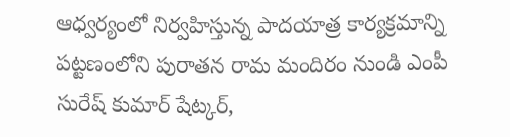ఆధ్వర్యంలో నిర్వహిస్తున్న పాదయాత్ర కార్యక్రమాన్ని పట్టణంలోని పురాతన రామ మందిరం నుండి ఎంపీ సురేష్ కుమార్ షేట్కర్,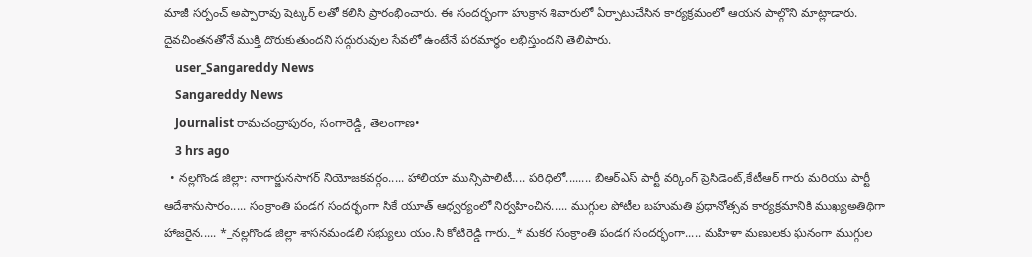మాజీ సర్పంచ్ అప్పారావు షెట్కర్ లతో కలిసి ప్రారంభించారు. ఈ సందర్భంగా హుక్రాన శివారులో ఏర్పాటుచేసిన కార్యక్రమంలో ఆయన పాల్గొని మాట్లాడారు. దైవచింతనతోనే ముక్తి దొరుకుతుందని సద్గురువుల సేవలో ఉంటేనే పరమార్ధం లభిస్తుందని తెలిపారు.
    user_Sangareddy News
    Sangareddy News
    Journalist రామచంద్రాపురం, సంగారెడ్డి, తెలంగాణ•
    3 hrs ago
  • నల్లగొండ జిల్లా: నాగార్జునసాగర్ నియోజకవర్గం..... హాలియా మున్సిపాలిటీ.... పరిధిలో........ బిఆర్ఎస్ పార్టీ వర్కింగ్ ప్రెసిడెంట్,కేటీఆర్ గారు మరియు పార్టీ ఆదేశానుసారం..... సంక్రాంతి పండగ సందర్భంగా సికే యూత్ ఆధ్వర్యంలో నిర్వహించిన..... ముగ్గుల పోటీల బహుమతి ప్రధానోత్సవ కార్యక్రమానికి ముఖ్యఅతిథిగా హాజరైన..... *_నల్లగొండ జిల్లా శాసనమండలి సభ్యులు యం.సి కోటిరెడ్డి గారు._* మకర సంక్రాంతి పండగ సందర్భంగా..... మహిళా మణులకు ఘనంగా ముగ్గుల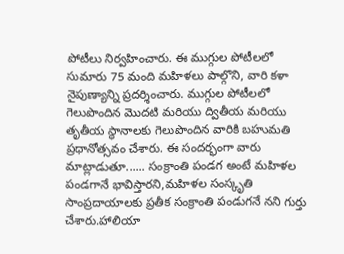పోటీలు నిర్వహించారు. ఈ ముగ్గుల పోటీలలో సుమారు 75 మంది మహిళలు పాల్గొని, వారి కళా నైపుణ్యాన్ని ప్రదర్శించారు. ముగ్గుల పోటీలలో గెలుపొందిన మొదటి మరియు ద్వితీయ మరియు తృతీయ స్థానాలకు గెలుపొందిన వారికి బహుమతి ప్రధానోత్సవం చేశారు. ఈ సందర్భంగా వారు మాట్లాడుతూ...... సంక్రాంతి పండగ అంటే మహిళల పండగానే భావిస్తారని,మహిళల సంస్కృతి సాంప్రదాయాలకు ప్రతీక సంక్రాంతి పండుగనే నని గుర్తు చేశారు.హాలియా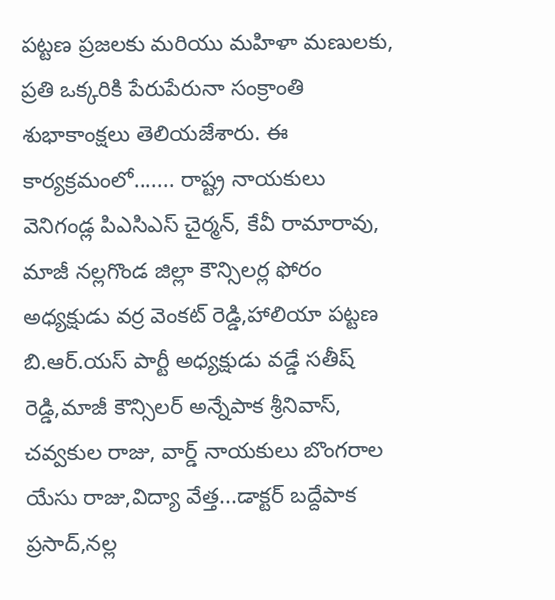పట్టణ ప్రజలకు మరియు మహిళా మణులకు, ప్రతి ఒక్కరికి పేరుపేరునా సంక్రాంతి శుభాకాంక్షలు తెలియజేశారు. ఈ కార్యక్రమంలో....... రాష్ట్ర నాయకులు వెనిగండ్ల పిఎసిఎస్ చైర్మన్, కేవీ రామారావు, మాజీ నల్లగొండ జిల్లా కౌన్సిలర్ల ఫోరం అధ్యక్షుడు వర్ర వెంకట్ రెడ్డి,హాలియా పట్టణ బి.ఆర్.యస్ పార్టీ అధ్యక్షుడు వడ్డే సతీష్ రెడ్డి,మాజీ కౌన్సిలర్ అన్నేపాక శ్రీనివాస్, చవ్వకుల రాజు, వార్డ్ నాయకులు బొంగరాల యేసు రాజు,విద్యా వేత్త...డాక్టర్ బద్దేపాక ప్రసాద్,నల్ల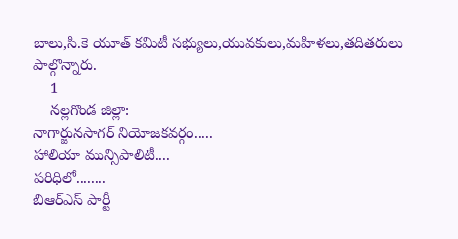బాలు,సి.కె యూత్ కమిటీ సభ్యులు,యువకులు,మహిళలు,తదితరులు పాల్గొన్నారు.
    1
    నల్లగొండ జిల్లా:
నాగార్జునసాగర్ నియోజకవర్గం.....
హాలియా మున్సిపాలిటీ....
పరిధిలో........
బిఆర్ఎస్ పార్టీ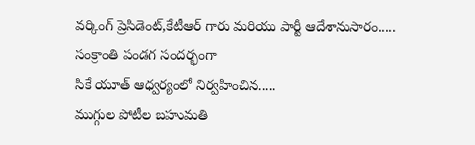వర్కింగ్ ప్రెసిడెంట్,కేటీఆర్ గారు మరియు పార్టీ ఆదేశానుసారం.....
సంక్రాంతి పండగ సందర్భంగా
సికే యూత్ ఆధ్వర్యంలో నిర్వహించిన.....
ముగ్గుల పోటీల బహుమతి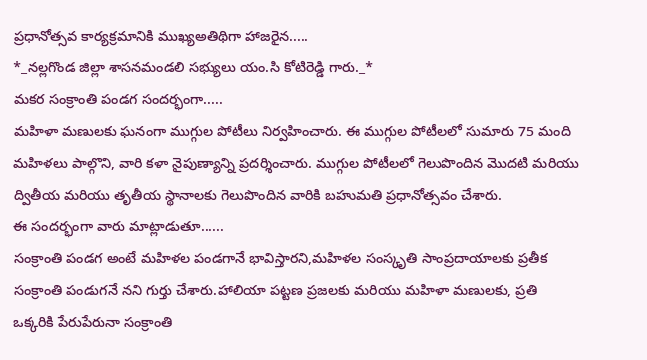ప్రధానోత్సవ కార్యక్రమానికి ముఖ్యఅతిథిగా హాజరైన.....
*_నల్లగొండ జిల్లా శాసనమండలి సభ్యులు యం.సి కోటిరెడ్డి గారు._*
మకర సంక్రాంతి పండగ సందర్భంగా.....
మహిళా మణులకు ఘనంగా ముగ్గుల పోటీలు నిర్వహించారు. ఈ ముగ్గుల పోటీలలో సుమారు 75 మంది మహిళలు పాల్గొని, వారి కళా నైపుణ్యాన్ని ప్రదర్శించారు. ముగ్గుల పోటీలలో గెలుపొందిన మొదటి మరియు ద్వితీయ మరియు తృతీయ స్థానాలకు గెలుపొందిన వారికి బహుమతి ప్రధానోత్సవం చేశారు.
ఈ సందర్భంగా వారు మాట్లాడుతూ......
సంక్రాంతి పండగ అంటే మహిళల పండగానే భావిస్తారని,మహిళల సంస్కృతి సాంప్రదాయాలకు ప్రతీక సంక్రాంతి పండుగనే నని గుర్తు చేశారు.హాలియా పట్టణ ప్రజలకు మరియు మహిళా మణులకు, ప్రతి ఒక్కరికి పేరుపేరునా సంక్రాంతి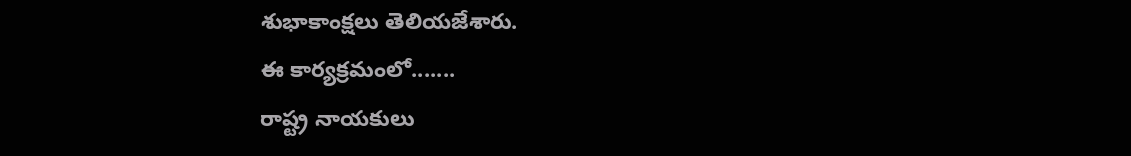శుభాకాంక్షలు తెలియజేశారు.
ఈ కార్యక్రమంలో.......
రాష్ట్ర నాయకులు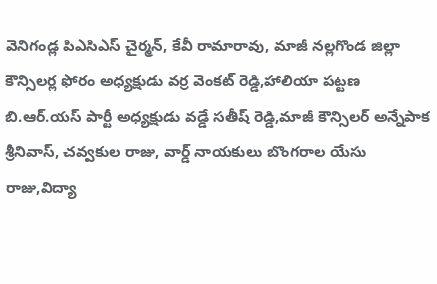వెనిగండ్ల పిఎసిఎస్ చైర్మన్, కేవీ రామారావు, మాజీ నల్లగొండ జిల్లా కౌన్సిలర్ల ఫోరం అధ్యక్షుడు వర్ర వెంకట్ రెడ్డి,హాలియా పట్టణ బి.ఆర్.యస్ పార్టీ అధ్యక్షుడు వడ్డే సతీష్ రెడ్డి,మాజీ కౌన్సిలర్ అన్నేపాక శ్రీనివాస్, చవ్వకుల రాజు, వార్డ్ నాయకులు బొంగరాల యేసు రాజు,విద్యా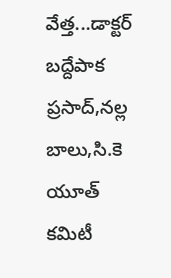వేత్త...డాక్టర్ బద్దేపాక ప్రసాద్,నల్ల బాలు,సి.కె యూత్ కమిటీ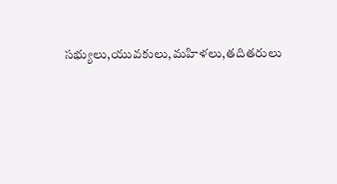సభ్యులు,యువకులు,మహిళలు,తదితరులు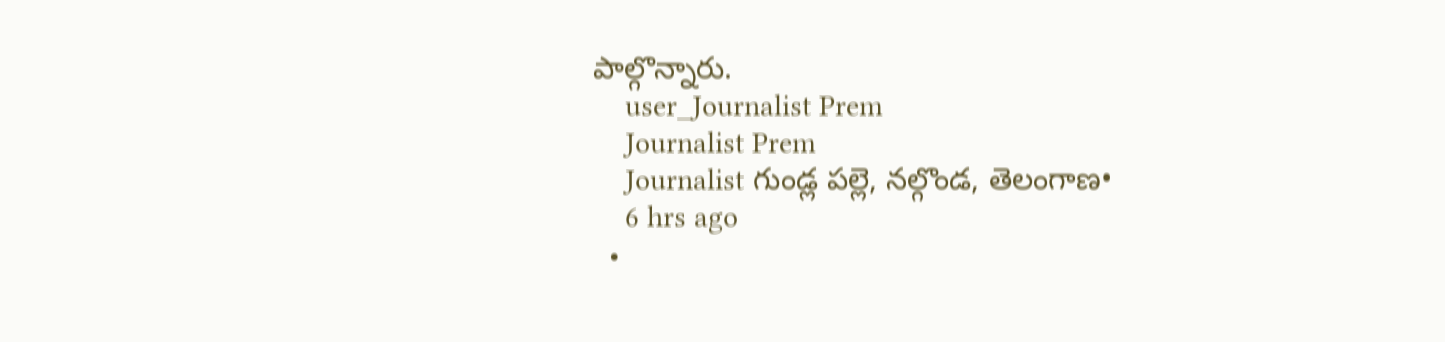పాల్గొన్నారు.
    user_Journalist Prem
    Journalist Prem
    Journalist గుండ్ల పల్లె, నల్గొండ, తెలంగాణ•
    6 hrs ago
  •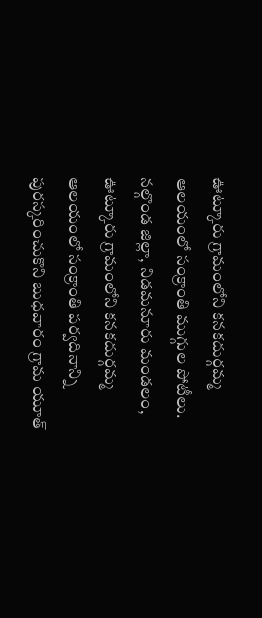ఊట్కూరు గ్రామంలోని కనకదుర్గమ్మ ఆలయంలో సంక్రాంతి ముగ్గుల పోటీలు. నల్గొండ జిల్లా, నిడమనూరు మండలం, ఊట్కూరు గ్రామంలోని కనకదుర్గమ్మ ఆలయంలో సంక్రాంతి పర్వదినాన్ని పురస్కరించుకొని బుధవారం గ్రామ యూత్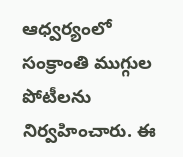ఆధ్వర్యంలో సంక్రాంతి ముగ్గుల పోటీలను నిర్వహించారు. ఈ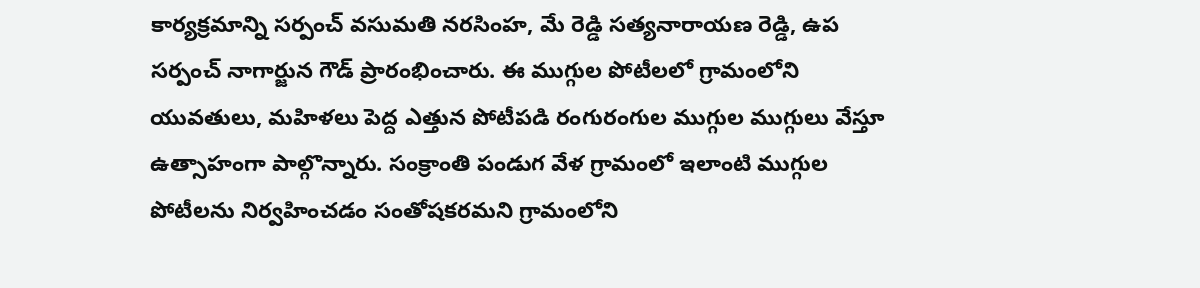కార్యక్రమాన్ని సర్పంచ్ వసుమతి నరసింహ, మే రెడ్డి సత్యనారాయణ రెడ్డి, ఉప సర్పంచ్ నాగార్జున గౌడ్ ప్రారంభించారు. ఈ ముగ్గుల పోటీలలో గ్రామంలోని యువతులు, మహిళలు పెద్ద ఎత్తున పోటీపడి రంగురంగుల ముగ్గుల ముగ్గులు వేస్తూ ఉత్సాహంగా పాల్గొన్నారు. సంక్రాంతి పండుగ వేళ గ్రామంలో ఇలాంటి ముగ్గుల పోటీలను నిర్వహించడం సంతోషకరమని గ్రామంలోని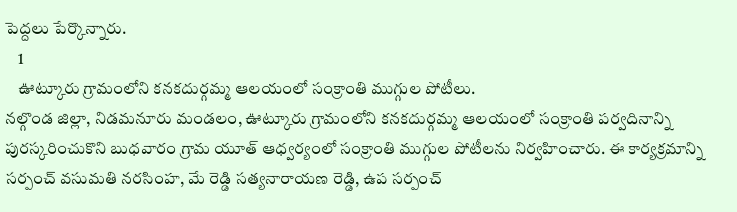పెద్దలు పేర్కొన్నారు.
    1
    ఊట్కూరు గ్రామంలోని కనకదుర్గమ్మ ఆలయంలో సంక్రాంతి ముగ్గుల పోటీలు.
నల్గొండ జిల్లా, నిడమనూరు మండలం, ఊట్కూరు గ్రామంలోని కనకదుర్గమ్మ ఆలయంలో సంక్రాంతి పర్వదినాన్ని పురస్కరించుకొని బుధవారం గ్రామ యూత్ ఆధ్వర్యంలో సంక్రాంతి ముగ్గుల పోటీలను నిర్వహించారు. ఈ కార్యక్రమాన్ని సర్పంచ్ వసుమతి నరసింహ, మే రెడ్డి సత్యనారాయణ రెడ్డి, ఉప సర్పంచ్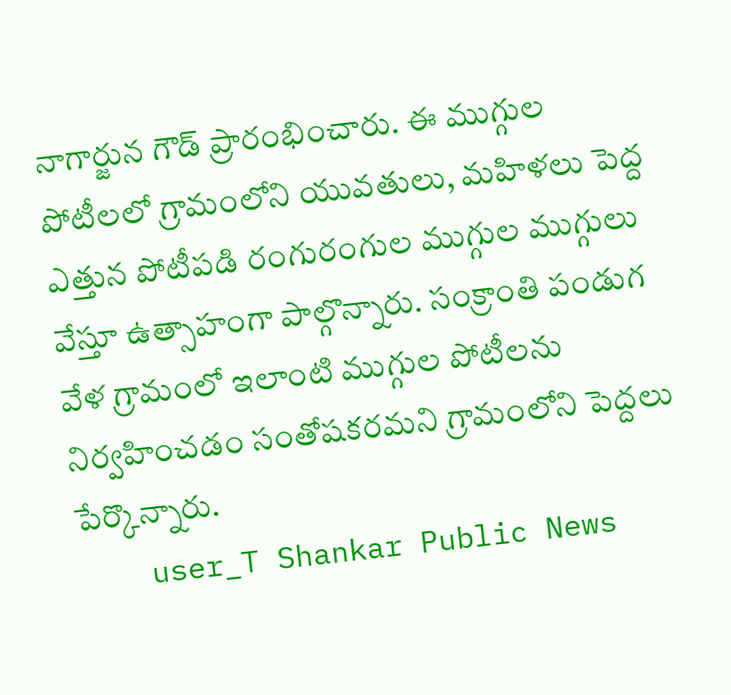నాగార్జున గౌడ్ ప్రారంభించారు. ఈ ముగ్గుల పోటీలలో గ్రామంలోని యువతులు, మహిళలు పెద్ద ఎత్తున పోటీపడి రంగురంగుల ముగ్గుల ముగ్గులు వేస్తూ ఉత్సాహంగా పాల్గొన్నారు. సంక్రాంతి పండుగ వేళ గ్రామంలో ఇలాంటి ముగ్గుల పోటీలను నిర్వహించడం సంతోషకరమని గ్రామంలోని పెద్దలు పేర్కొన్నారు.
    user_T Shankar Public News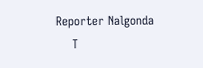Reporter Nalgonda
    T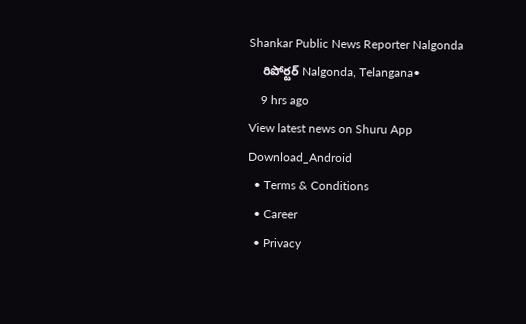Shankar Public News Reporter Nalgonda
    రిపోర్టర్ Nalgonda, Telangana•
    9 hrs ago
View latest news on Shuru App
Download_Android
  • Terms & Conditions
  • Career
  • Privacy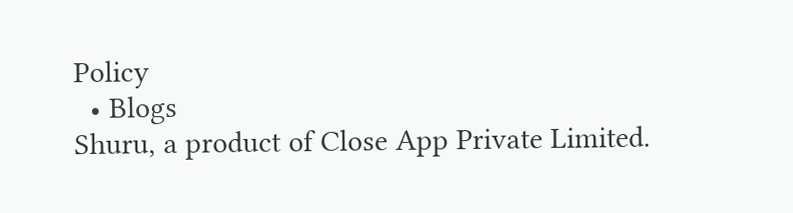Policy
  • Blogs
Shuru, a product of Close App Private Limited.